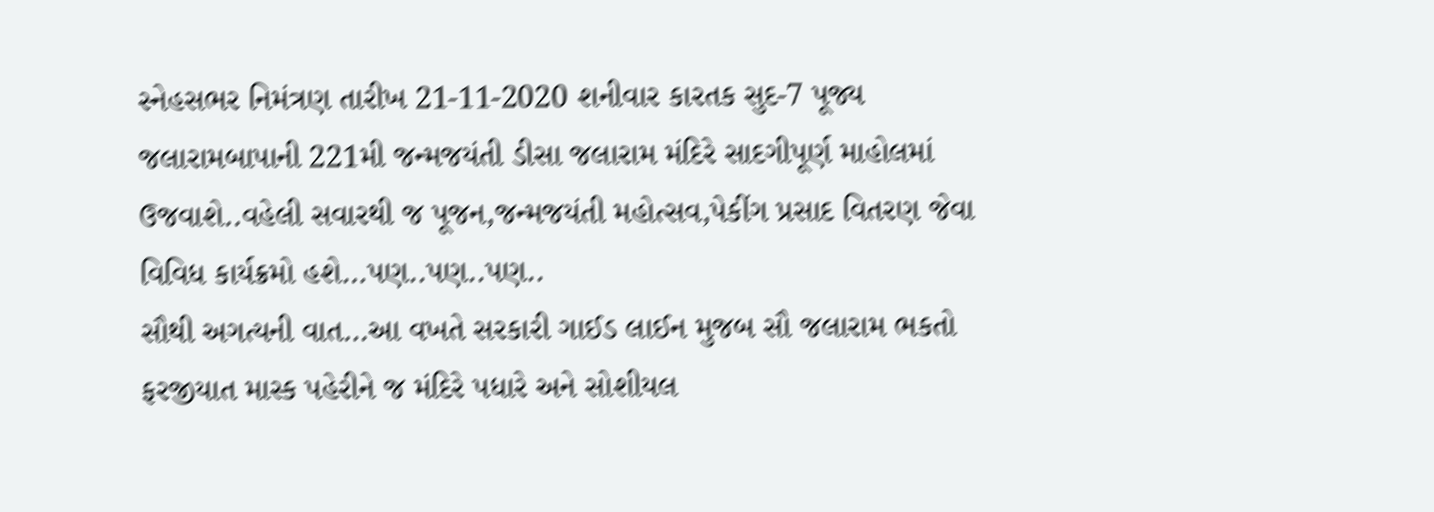સ્નેહસભર નિમંત્રણ તારીખ 21-11-2020 શનીવાર કારતક સુદ-7 પૂજ્ય જલારામબાપાની 221મી જન્મજયંતી ડીસા જલારામ મંદિરે સાદગીપૂર્ણ માહોલમાં ઉજવાશે..વહેલી સવારથી જ પૂજન,જન્મજયંતી મહોત્સવ,પેકીંગ પ્રસાદ વિતરણ જેવા વિવિધ કાર્યક્રમો હશે…પણ..પણ..પણ..
સૌથી અગત્યની વાત…આ વખતે સરકારી ગાઈડ લાઈન મુજબ સૌ જલારામ ભકતો ફરજીયાત માસ્ક પહેરીને જ મંદિરે પધારે અને સોશીયલ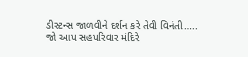ડીસ્ટન્સ જાળવીને દર્શન કરે તેવી વિનંતી…..
જો આપ સહપરિવાર મંદિરે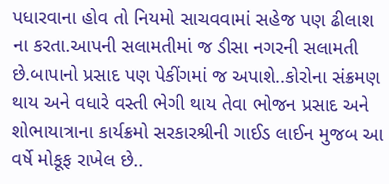પધારવાના હોવ તો નિયમો સાચવવામાં સહેજ પણ ઢીલાશ ના કરતા.આપની સલામતીમાં જ ડીસા નગરની સલામતી છે.બાપાનો પ્રસાદ પણ પેકીંગમાં જ અપાશે..કોરોના સંક્રમણ થાય અને વધારે વસ્તી ભેગી થાય તેવા ભોજન પ્રસાદ અને શોભાયાત્રાના કાર્યક્રમો સરકારશ્રીની ગાઈડ લાઈન મુજબ આ વર્ષે મોકૂફ રાખેલ છે..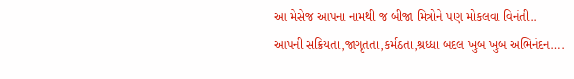આ મેસેજ આપના નામથી જ બીજા મિત્રોને પણ મોકલવા વિનંતી..
આપની સક્રિયતા,જાગૃતતા,કર્મઠતા,શ્રધ્ધા બદલ ખુબ ખુબ અભિનંદન….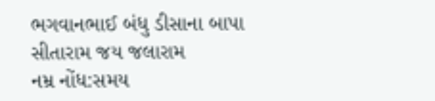ભગવાનભાઈ બંધુ ડીસાના બાપા સીતારામ જય જલારામ
નમ્ર નોંધ:સમય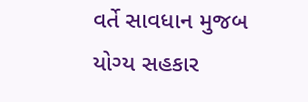વર્તે સાવધાન મુજબ યોગ્ય સહકાર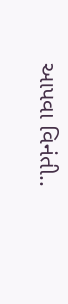આપવા વિનંતી..